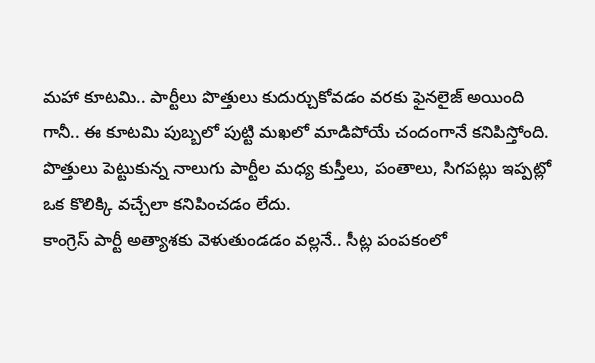మహా కూటమి.. పార్టీలు పొత్తులు కుదుర్చుకోవడం వరకు ఫైనలైజ్ అయింది గానీ.. ఈ కూటమి పుబ్బలో పుట్టి మఖలో మాడిపోయే చందంగానే కనిపిస్తోంది. పొత్తులు పెట్టుకున్న నాలుగు పార్టీల మధ్య కుస్తీలు, పంతాలు, సిగపట్లు ఇప్పట్లో ఒక కొలిక్కి వచ్చేలా కనిపించడం లేదు.
కాంగ్రెస్ పార్టీ అత్యాశకు వెళుతుండడం వల్లనే.. సీట్ల పంపకంలో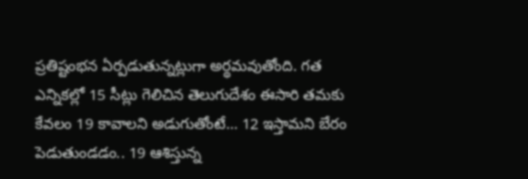ప్రతిష్టంభన ఏర్పడుతున్నట్లుగా అర్థమవుతోంది. గత ఎన్నికల్లో 15 సీట్లు గెలిచిన తెలుగుదేశం ఈసారి తమకు కేవలం 19 కావాలని అడుగుతోంటే… 12 ఇస్తామని బేరం పెడుతుండడం.. 19 ఆశిస్తున్న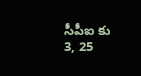సీపీఐ కు 3, 25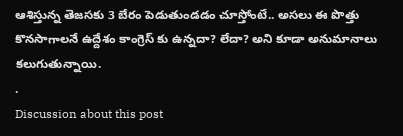ఆశిస్తున్న తెజసకు 3 బేరం పెడుతుండడం చూస్తోంటే.. అసలు ఈ పొత్తు కొనసాగాలనే ఉద్దేశం కాంగ్రెస్ కు ఉన్నదా? లేదా? అని కూడా అనుమానాలు కలుగుతున్నాయి.
.
Discussion about this post